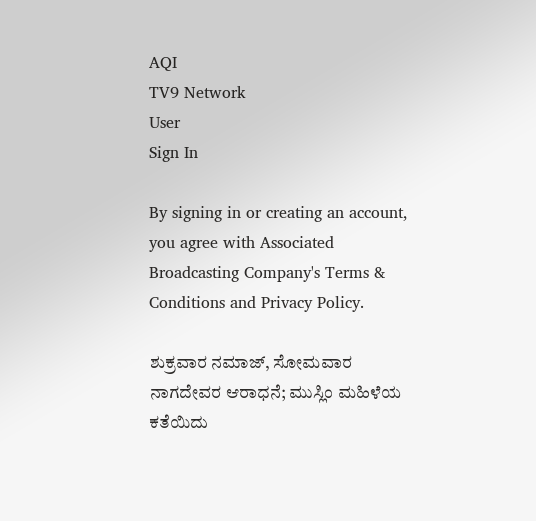AQI
TV9 Network
User
Sign In

By signing in or creating an account, you agree with Associated Broadcasting Company's Terms & Conditions and Privacy Policy.

ಶುಕ್ರವಾರ ನಮಾಜ್, ಸೋಮವಾರ ನಾಗದೇವರ ಆರಾಧನೆ; ಮುಸ್ಲಿಂ ಮಹಿಳೆಯ ಕತೆಯಿದು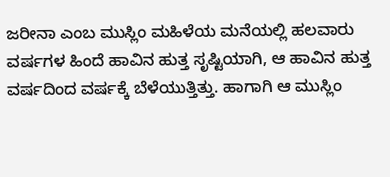ಜರೀನಾ ಎಂಬ ಮುಸ್ಲಿಂ ಮಹಿಳೆಯ ಮನೆಯಲ್ಲಿ ಹಲವಾರು ವರ್ಷಗಳ ಹಿಂದೆ ಹಾವಿನ ಹುತ್ತ ಸೃಷ್ಟಿಯಾಗಿ, ಆ ಹಾವಿನ ಹುತ್ತ ವರ್ಷದಿಂದ ವರ್ಷಕ್ಕೆ ಬೆಳೆಯುತ್ತಿತ್ತು. ಹಾಗಾಗಿ ಆ ಮುಸ್ಲಿಂ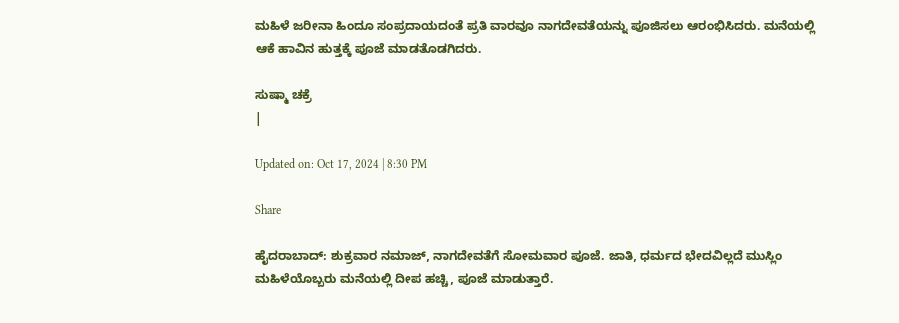ಮಹಿಳೆ ಜರೀನಾ ಹಿಂದೂ ಸಂಪ್ರದಾಯದಂತೆ ಪ್ರತಿ ವಾರವೂ ನಾಗದೇವತೆಯನ್ನು ಪೂಜಿಸಲು ಆರಂಭಿಸಿದರು. ಮನೆಯಲ್ಲಿ ಆಕೆ ಹಾವಿನ ಹುತ್ತಕ್ಕೆ ಪೂಜೆ ಮಾಡತೊಡಗಿದರು.

ಸುಷ್ಮಾ ಚಕ್ರೆ
|

Updated on: Oct 17, 2024 | 8:30 PM

Share

ಹೈದರಾಬಾದ್: ಶುಕ್ರವಾರ ನಮಾಜ್, ನಾಗದೇವತೆಗೆ ಸೋಮವಾರ ಪೂಜೆ. ಜಾತಿ, ಧರ್ಮದ ಭೇದವಿಲ್ಲದೆ ಮುಸ್ಲಿಂ ಮಹಿಳೆಯೊಬ್ಬರು ಮನೆಯಲ್ಲಿ ದೀಪ ಹಚ್ಚಿ, ಪೂಜೆ ಮಾಡುತ್ತಾರೆ.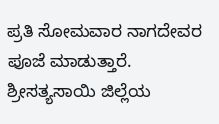ಪ್ರತಿ ಸೋಮವಾರ ನಾಗದೇವರ ಪೂಜೆ ಮಾಡುತ್ತಾರೆ. ಶ್ರೀಸತ್ಯಸಾಯಿ ಜಿಲ್ಲೆಯ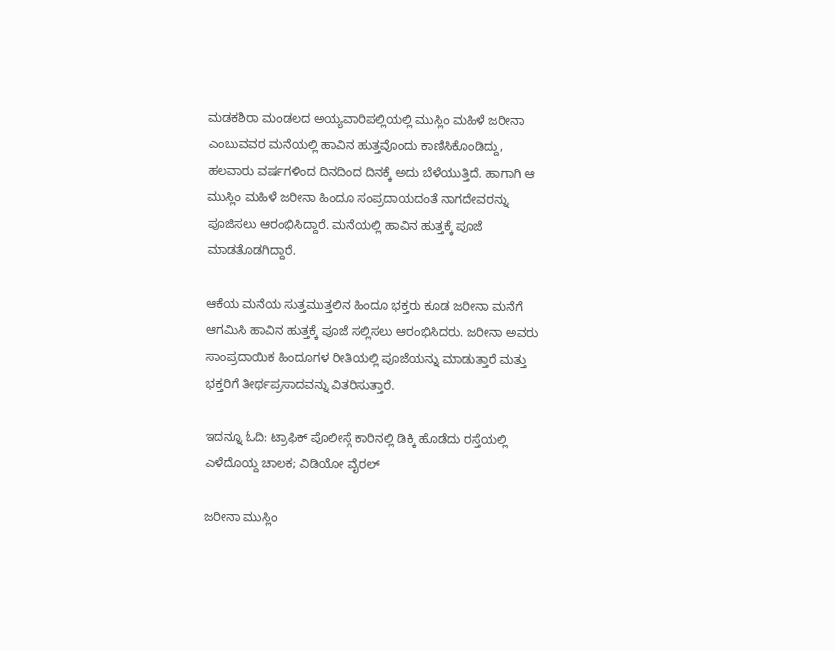ಮಡಕಶಿರಾ ಮಂಡಲದ ಅಯ್ಯವಾರಿಪಲ್ಲಿಯಲ್ಲಿ ಮುಸ್ಲಿಂ ಮಹಿಳೆ ಜರೀನಾ ಎಂಬುವವರ ಮನೆಯಲ್ಲಿ ಹಾವಿನ ಹುತ್ತವೊಂದು ಕಾಣಿಸಿಕೊಂಡಿದ್ದು, ಹಲವಾರು ವರ್ಷಗಳಿಂದ ದಿನದಿಂದ ದಿನಕ್ಕೆ ಅದು ಬೆಳೆಯುತ್ತಿದೆ. ಹಾಗಾಗಿ ಆ ಮುಸ್ಲಿಂ ಮಹಿಳೆ ಜರೀನಾ ಹಿಂದೂ ಸಂಪ್ರದಾಯದಂತೆ ನಾಗದೇವರನ್ನು ಪೂಜಿಸಲು ಆರಂಭಿಸಿದ್ದಾರೆ. ಮನೆಯಲ್ಲಿ ಹಾವಿನ ಹುತ್ತಕ್ಕೆ ಪೂಜೆ ಮಾಡತೊಡಗಿದ್ದಾರೆ.

ಆಕೆಯ ಮನೆಯ ಸುತ್ತಮುತ್ತಲಿನ ಹಿಂದೂ ಭಕ್ತರು ಕೂಡ ಜರೀನಾ ಮನೆಗೆ ಆಗಮಿಸಿ ಹಾವಿನ ಹುತ್ತಕ್ಕೆ ಪೂಜೆ ಸಲ್ಲಿಸಲು ಆರಂಭಿಸಿದರು. ಜರೀನಾ ಅವರು ಸಾಂಪ್ರದಾಯಿಕ ಹಿಂದೂಗಳ ರೀತಿಯಲ್ಲಿ ಪೂಜೆಯನ್ನು ಮಾಡುತ್ತಾರೆ ಮತ್ತು ಭಕ್ತರಿಗೆ ತೀರ್ಥಪ್ರಸಾದವನ್ನು ವಿತರಿಸುತ್ತಾರೆ.

ಇದನ್ನೂ ಓದಿ: ಟ್ರಾಫಿಕ್ ಪೊಲೀಸ್ಗೆ ಕಾರಿನಲ್ಲಿ ಡಿಕ್ಕಿ ಹೊಡೆದು ರಸ್ತೆಯಲ್ಲಿ ಎಳೆದೊಯ್ದ ಚಾಲಕ; ವಿಡಿಯೋ ವೈರಲ್

ಜರೀನಾ ಮುಸ್ಲಿಂ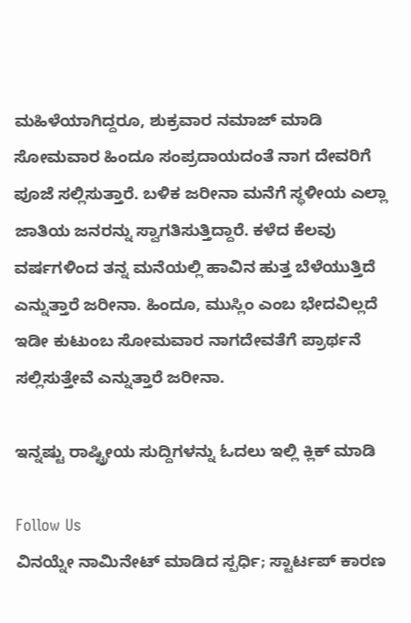ಮಹಿಳೆಯಾಗಿದ್ದರೂ, ಶುಕ್ರವಾರ ನಮಾಜ್ ಮಾಡಿ ಸೋಮವಾರ ಹಿಂದೂ ಸಂಪ್ರದಾಯದಂತೆ ನಾಗ ದೇವರಿಗೆ ಪೂಜೆ ಸಲ್ಲಿಸುತ್ತಾರೆ. ಬಳಿಕ ಜರೀನಾ ಮನೆಗೆ ಸ್ಥಳೀಯ ಎಲ್ಲಾ ಜಾತಿಯ ಜನರನ್ನು ಸ್ವಾಗತಿಸುತ್ತಿದ್ದಾರೆ. ಕಳೆದ ಕೆಲವು ವರ್ಷಗಳಿಂದ ತನ್ನ ಮನೆಯಲ್ಲಿ ಹಾವಿನ ಹುತ್ತ ಬೆಳೆಯುತ್ತಿದೆ ಎನ್ನುತ್ತಾರೆ ಜರೀನಾ. ಹಿಂದೂ, ಮುಸ್ಲಿಂ ಎಂಬ ಭೇದವಿಲ್ಲದೆ ಇಡೀ ಕುಟುಂಬ ಸೋಮವಾರ ನಾಗದೇವತೆಗೆ ಪ್ರಾರ್ಥನೆ ಸಲ್ಲಿಸುತ್ತೇವೆ ಎನ್ನುತ್ತಾರೆ ಜರೀನಾ.

ಇನ್ನಷ್ಟು ರಾಷ್ಟ್ರೀಯ ಸುದ್ದಿಗಳನ್ನು ಓದಲು ಇಲ್ಲಿ ಕ್ಲಿಕ್ ಮಾಡಿ

Follow Us
ವಿನಯ್ನೇ ನಾಮಿನೇಟ್ ಮಾಡಿದ ಸ್ಪರ್ಧಿ; ಸ್ಟಾರ್ಟಪ್ ಕಾರಣ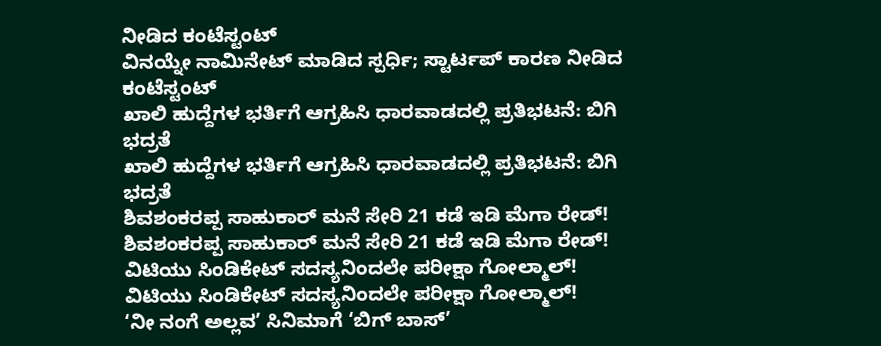ನೀಡಿದ ಕಂಟೆಸ್ಟಂಟ್
ವಿನಯ್ನೇ ನಾಮಿನೇಟ್ ಮಾಡಿದ ಸ್ಪರ್ಧಿ; ಸ್ಟಾರ್ಟಪ್ ಕಾರಣ ನೀಡಿದ ಕಂಟೆಸ್ಟಂಟ್
ಖಾಲಿ ಹುದ್ದೆಗಳ ಭರ್ತಿಗೆ ಆಗ್ರಹಿಸಿ ಧಾರವಾಡದಲ್ಲಿ ಪ್ರತಿಭಟನೆ: ಬಿಗಿ ಭದ್ರತೆ
ಖಾಲಿ ಹುದ್ದೆಗಳ ಭರ್ತಿಗೆ ಆಗ್ರಹಿಸಿ ಧಾರವಾಡದಲ್ಲಿ ಪ್ರತಿಭಟನೆ: ಬಿಗಿ ಭದ್ರತೆ
ಶಿವಶಂಕರಪ್ಪ ಸಾಹುಕಾರ್ ಮನೆ ಸೇರಿ 21 ಕಡೆ ಇಡಿ ಮೆಗಾ ರೇಡ್!
ಶಿವಶಂಕರಪ್ಪ ಸಾಹುಕಾರ್ ಮನೆ ಸೇರಿ 21 ಕಡೆ ಇಡಿ ಮೆಗಾ ರೇಡ್!
ವಿಟಿಯು ಸಿಂಡಿಕೇಟ್ ಸದಸ್ಯನಿಂದಲೇ ಪರೀಕ್ಷಾ ಗೋಲ್ಮಾಲ್!
ವಿಟಿಯು ಸಿಂಡಿಕೇಟ್ ಸದಸ್ಯನಿಂದಲೇ ಪರೀಕ್ಷಾ ಗೋಲ್ಮಾಲ್!
‘ನೀ ನಂಗೆ ಅಲ್ಲವ’ ಸಿನಿಮಾಗೆ ‘ಬಿಗ್ ಬಾಸ್’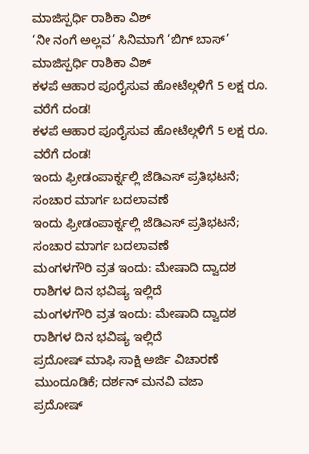ಮಾಜಿಸ್ಪರ್ಧಿ ರಾಶಿಕಾ ವಿಶ್
‘ನೀ ನಂಗೆ ಅಲ್ಲವ’ ಸಿನಿಮಾಗೆ ‘ಬಿಗ್ ಬಾಸ್’ ಮಾಜಿಸ್ಪರ್ಧಿ ರಾಶಿಕಾ ವಿಶ್
ಕಳಪೆ ಆಹಾರ ಪೂರೈಸುವ ಹೋಟೆಲ್ಗಳಿಗೆ 5 ಲಕ್ಷ ರೂ. ವರೆಗೆ ದಂಡ!
ಕಳಪೆ ಆಹಾರ ಪೂರೈಸುವ ಹೋಟೆಲ್ಗಳಿಗೆ 5 ಲಕ್ಷ ರೂ. ವರೆಗೆ ದಂಡ!
ಇಂದು ಫ್ರೀಡಂಪಾರ್ಕ್ನಲ್ಲಿ ಜೆಡಿಎಸ್ ಪ್ರತಿಭಟನೆ; ಸಂಚಾರ ಮಾರ್ಗ ಬದಲಾವಣೆ
ಇಂದು ಫ್ರೀಡಂಪಾರ್ಕ್ನಲ್ಲಿ ಜೆಡಿಎಸ್ ಪ್ರತಿಭಟನೆ; ಸಂಚಾರ ಮಾರ್ಗ ಬದಲಾವಣೆ
ಮಂಗಳಗೌರಿ ವ್ರತ ಇಂದು: ಮೇಷಾದಿ ದ್ವಾದಶ ರಾಶಿಗಳ ದಿನ ಭವಿಷ್ಯ ಇಲ್ಲಿದೆ
ಮಂಗಳಗೌರಿ ವ್ರತ ಇಂದು: ಮೇಷಾದಿ ದ್ವಾದಶ ರಾಶಿಗಳ ದಿನ ಭವಿಷ್ಯ ಇಲ್ಲಿದೆ
ಪ್ರದೋಷ್ ಮಾಫಿ ಸಾಕ್ಷಿ ಅರ್ಜಿ ವಿಚಾರಣೆ ಮುಂದೂಡಿಕೆ; ದರ್ಶನ್ ಮನವಿ ವಜಾ
ಪ್ರದೋಷ್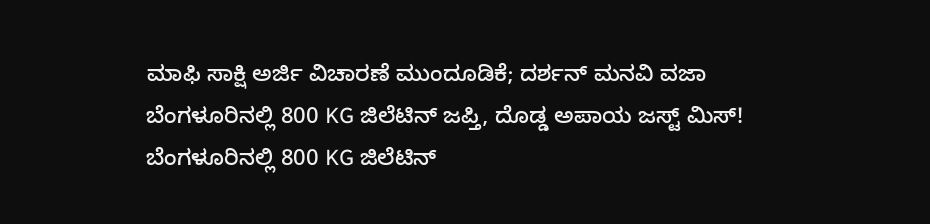ಮಾಫಿ ಸಾಕ್ಷಿ ಅರ್ಜಿ ವಿಚಾರಣೆ ಮುಂದೂಡಿಕೆ; ದರ್ಶನ್ ಮನವಿ ವಜಾ
ಬೆಂಗಳೂರಿನಲ್ಲಿ 800 KG ಜಿಲೆಟಿನ್‌ ಜಪ್ತಿ, ದೊಡ್ಡ ಅಪಾಯ ಜಸ್ಟ್ ಮಿಸ್!
ಬೆಂಗಳೂರಿನಲ್ಲಿ 800 KG ಜಿಲೆಟಿನ್‌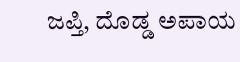ಜಪ್ತಿ, ದೊಡ್ಡ ಅಪಾಯ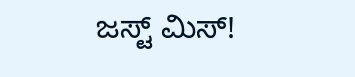ಜಸ್ಟ್ ಮಿಸ್!